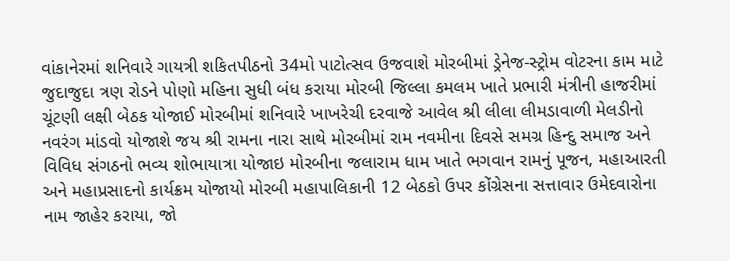વાંકાનેરમાં શનિવારે ગાયત્રી શકિતપીઠનો 34મો પાટોત્સવ ઉજવાશે મોરબીમાં ડ્રેનેજ-સ્ટ્રોમ વોટરના કામ માટે જુદાજુદા ત્રણ રોડને પોણો મહિના સુધી બંધ કરાયા મોરબી જિલ્લા કમલમ ખાતે પ્રભારી મંત્રીની હાજરીમાં ચૂંટણી લક્ષી બેઠક યોજાઈ મોરબીમાં શનિવારે ખાખરેચી દરવાજે આવેલ શ્રી લીલા લીમડાવાળી મેલડીનો નવરંગ માંડવો યોજાશે જય શ્રી રામના નારા સાથે મોરબીમાં રામ નવમીના દિવસે સમગ્ર હિન્દુ સમાજ અને વિવિધ સંગઠનો ભવ્ય શોભાયાત્રા યોજાઇ મોરબીના જલારામ ધામ ખાતે ભગવાન રામનું પૂજન, મહાઆરતી અને મહાપ્રસાદનો કાર્યક્રમ યોજાયો મોરબી મહાપાલિકાની 12 બેઠકો ઉપર કોંગ્રેસના સત્તાવાર ઉમેદવારોના નામ જાહેર કરાયા, જો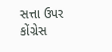સત્તા ઉપર કોંગ્રેસ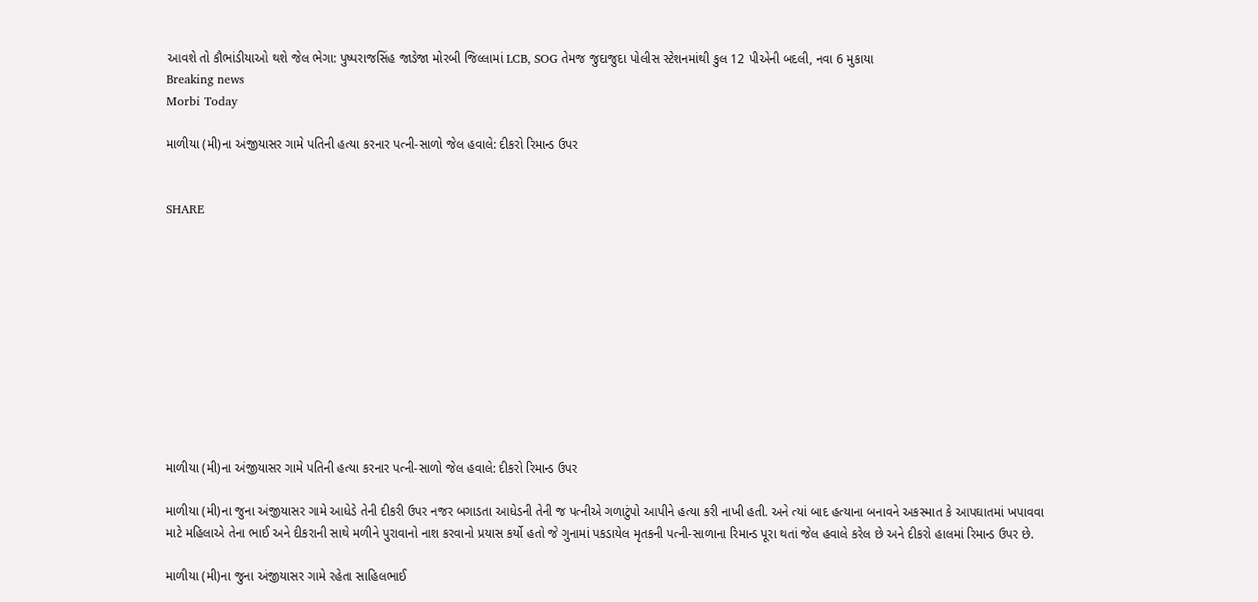આવશે તો કૌભાંડીયાઓ થશે જેલ ભેગા: પુષ્પરાજસિંહ જાડેજા મોરબી જિલ્લામાં LCB, SOG તેમજ જુદાજુદા પોલીસ સ્ટેશનમાંથી કુલ 12 પીએની બદલી, નવા 6 મુકાયા
Breaking news
Morbi Today

માળીયા (મી)ના અંજીયાસર ગામે પતિની હત્યા કરનાર પત્ની-સાળો જેલ હવાલે: દીકરો રિમાન્ડ ઉપર


SHARE











માળીયા (મી)ના અંજીયાસર ગામે પતિની હત્યા કરનાર પત્ની-સાળો જેલ હવાલે: દીકરો રિમાન્ડ ઉપર

માળીયા (મી)ના જુના અંજીયાસર ગામે આધેડે તેની દીકરી ઉપર નજર બગાડતા આધેડની તેની જ પત્નીએ ગળાટુંપો આપીને હત્યા કરી નાખી હતી. અને ત્યાં બાદ હત્યાના બનાવને અકસ્માત કે આપઘાતમાં ખપાવવા માટે મહિલાએ તેના ભાઈ અને દીકરાની સાથે મળીને પુરાવાનો નાશ કરવાનો પ્રયાસ કર્યો હતો જે ગુનામાં પકડાયેલ મૃતકની પત્ની-સાળાના રિમાન્ડ પૂરા થતાં જેલ હવાલે કરેલ છે અને દીકરો હાલમાં રિમાન્ડ ઉપર છે.

માળીયા (મી)ના જુના અંજીયાસર ગામે રહેતા સાહિલભાઈ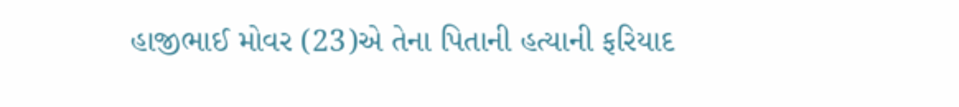હાજીભાઈ મોવર (23)એ તેના પિતાની હત્યાની ફરિયાદ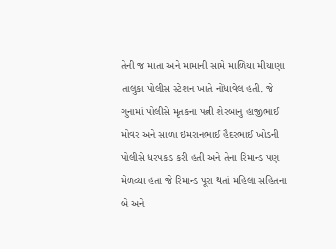તેની જ માતા અને મામાની સામે માળિયા મીયાણા તાલુકા પોલીસ સ્ટેશન ખાતે નોંધાવેલ હતી. જે ગુનામાં પોલીસે મૃતકના પત્ની શેરબાનુ હાજીભાઈ મોવર અને સાળા ઇમરાનભાઈ હૈદરભાઈ ખોડની પોલીસે ધરપકડ કરી હતી અને તેના રિમાન્ડ પણ મેળવ્યા હતા જે રિમાન્ડ પૂરા થતાં મહિલા સહિતના બે અને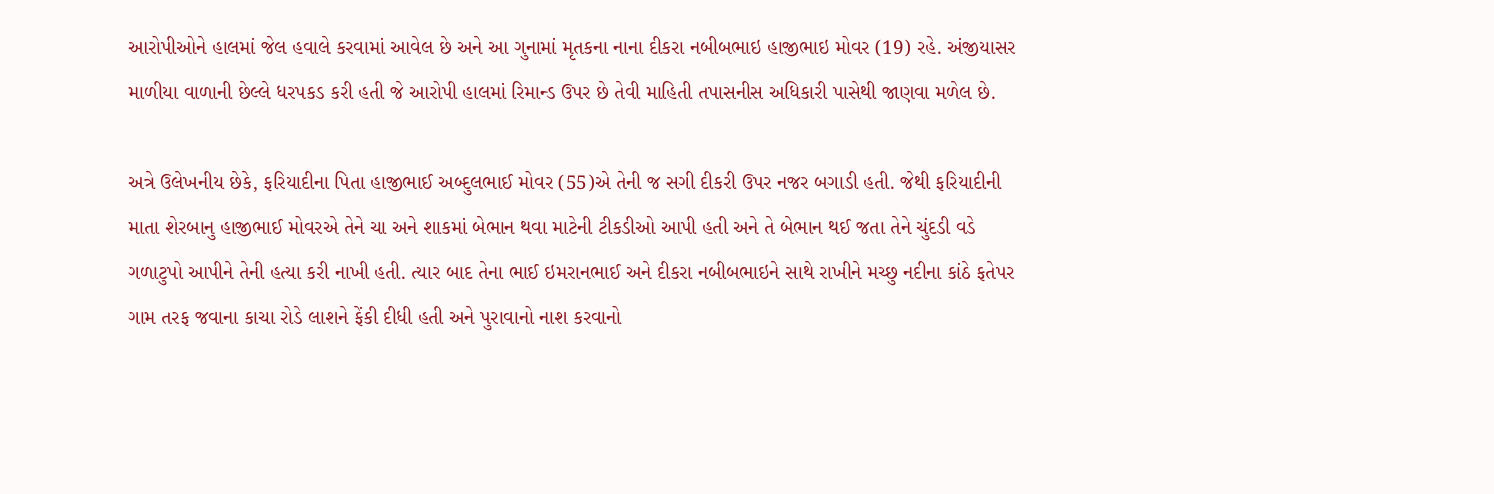આરોપીઓને હાલમાં જેલ હવાલે કરવામાં આવેલ છે અને આ ગુનામાં મૃતકના નાના દીકરા નબીબભાઇ હાજીભાઇ મોવર (19) રહે. અંજીયાસર માળીયા વાળાની છેલ્લે ધરપકડ કરી હતી જે આરોપી હાલમાં રિમાન્ડ ઉપર છે તેવી માહિતી તપાસનીસ અધિકારી પાસેથી જાણવા મળેલ છે.

અત્રે ઉલેખનીય છેકે, ફરિયાદીના પિતા હાજીભાઈ અબ્દુલભાઈ મોવર (55)એ તેની જ સગી દીકરી ઉપર નજર બગાડી હતી. જેથી ફરિયાદીની માતા શેરબાનુ હાજીભાઈ મોવરએ તેને ચા અને શાકમાં બેભાન થવા માટેની ટીકડીઓ આપી હતી અને તે બેભાન થઈ જતા તેને ચુંદડી વડે ગળાટુપો આપીને તેની હત્યા કરી નાખી હતી. ત્યાર બાદ તેના ભાઈ ઇમરાનભાઈ અને દીકરા નબીબભાઇને સાથે રાખીને મચ્છુ નદીના કાંઠે ફતેપર ગામ તરફ જવાના કાચા રોડે લાશને ફેંકી દીધી હતી અને પુરાવાનો નાશ કરવાનો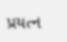પ્રયત્ન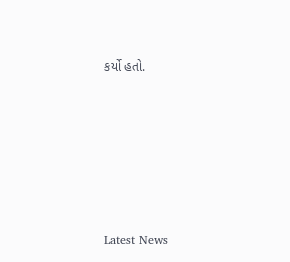કર્યો હતો.






Latest News